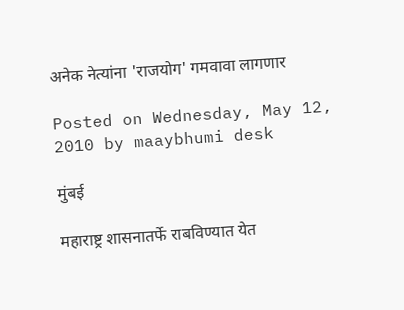अनेक नेत्यांना 'राजयोग' गमवावा लागणार

Posted on Wednesday, May 12, 2010 by maaybhumi desk

मुंबई

महाराष्ट्र शासनातर्फे राबविण्‍यात येत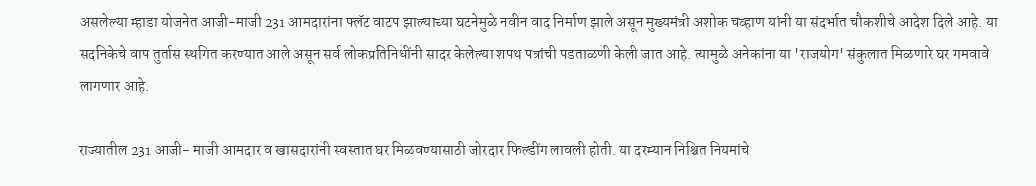असलेल्‍या म्हाडा योजनेत आजी-माजी 231 आमदारांना फ्लॅट वाटप झाल्‍याच्‍या घटनेमुळे नवीन वाद निर्माण झाले असून मुख्यमंत्री अशोक चव्हाण यांनी या संदर्भात चौकशीचे आदेश दिले आहे. या सदनिकेचे वाप तुर्तास स्‍थगित करण्‍यात आले असून सर्व लोकप्रतिनिधींनी सादर केलेल्‍या शपथ पत्रांची पडताळणी केली जात आहे. त्‍यामुळे अनेकांना या 'राजयोग' संकुलात मिळणारे घर गमवावे लागणार आहे.

राज्यातील 231 आजी- माजी आमदार व खासदारांनी स्‍वस्‍तात घर मिळवण्‍यासाठी जोरदार फिल्‍डींग लावली होती. या दरम्‍यान निश्चित नियमांचे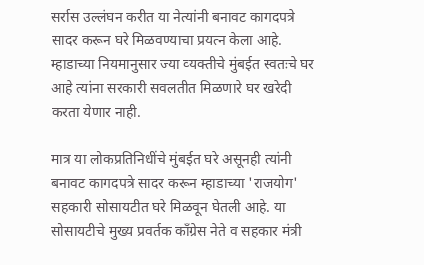सर्रास उल्‍लंघन करीत या नेत्यांनी बनावट कागदपत्रे सादर करून घरे मिळवण्‍याचा प्रयत्न केला आहे. म्हाडाच्‍या नियमानुसार ज्‍या व्‍यक्तीचे मुंबईत स्‍वतःचे घर आहे त्‍यांना सरकारी सवलतीत मिळणारे घर खरेदी करता येणार नाही.

मात्र या लोकप्रतिनिधींचे मुंबईत घरे असूनही त्यांनी बनावट कागदपत्रे सादर करून म्हाडाच्‍या 'राजयोग' सहकारी सोसायटीत घरे मिळवून घेतली आहे. या सोसायटीचे मुख्य प्रवर्तक कॉंग्रेस नेते व सहकार मंत्री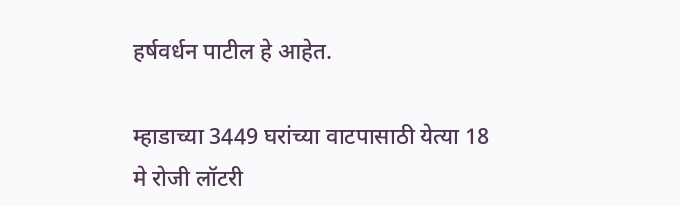हर्षवर्धन पाटील हे आहेत.

म्हाडाच्‍या 3449 घरांच्‍या वाटपासाठी येत्या 18 मे रोजी लॉटरी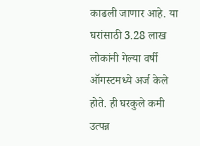काढली जाणार आहे. या घरांसाठी 3.28 लाख लोकांनी गेल्‍या वर्षी ऑगस्‍टमध्‍ये अर्ज केले होते. ही घरकुले कमी उत्पन्न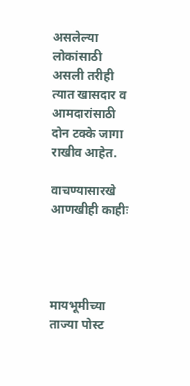असलेल्‍या लोकांसाठी असली तरीही त्‍यात खासदार व आमदारांसाठी दोन टक्के जागा राखीव आहेत.

वाचण्‍यासारखे आणखीही काहीः




मायभूमीच्‍या ताज्या पोस्‍ट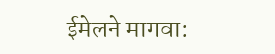ईमेलने मागवा: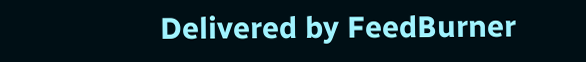Delivered by FeedBurner